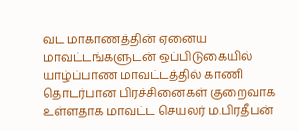வட மாகாணத்தின் ஏனைய மாவட்டங்களுடன் ஒப்பிடுகையில் யாழ்ப்பாண மாவட்டத்தில் காணி தொடர்பான பிரச்சினைகள் குறைவாக உள்ளதாக மாவட்ட செயலர் ம.பிரதீபன்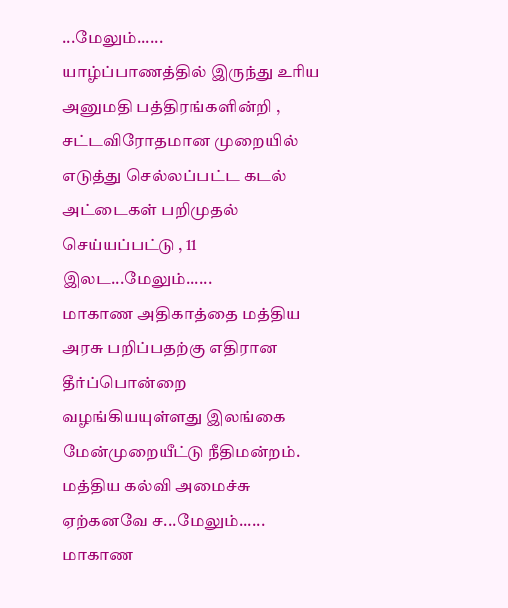...மேலும்......
யாழ்ப்பாணத்தில் இருந்து உரிய அனுமதி பத்திரங்களின்றி , சட்டவிரோதமான முறையில் எடுத்து செல்லப்பட்ட கடல் அட்டைகள் பறிமுதல் செய்யப்பட்டு , 11 இலட...மேலும்......
மாகாண அதிகாத்தை மத்திய அரசு பறிப்பதற்கு எதிரான தீர்ப்பொன்றை வழங்கியயுள்ளது இலங்கை மேன்முறையீட்டு நீதிமன்றம். மத்திய கல்வி அமைச்சு ஏற்கனவே ச...மேலும்......
மாகாண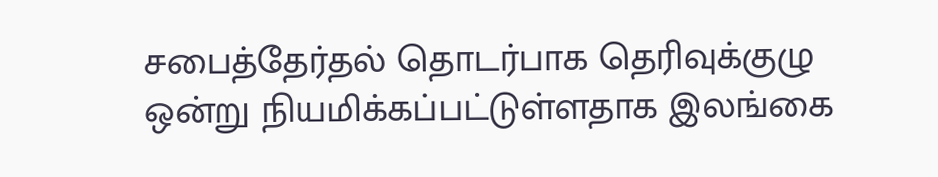சபைத்தேர்தல் தொடர்பாக தெரிவுக்குழு ஒன்று நியமிக்கப்பட்டுள்ளதாக இலங்கை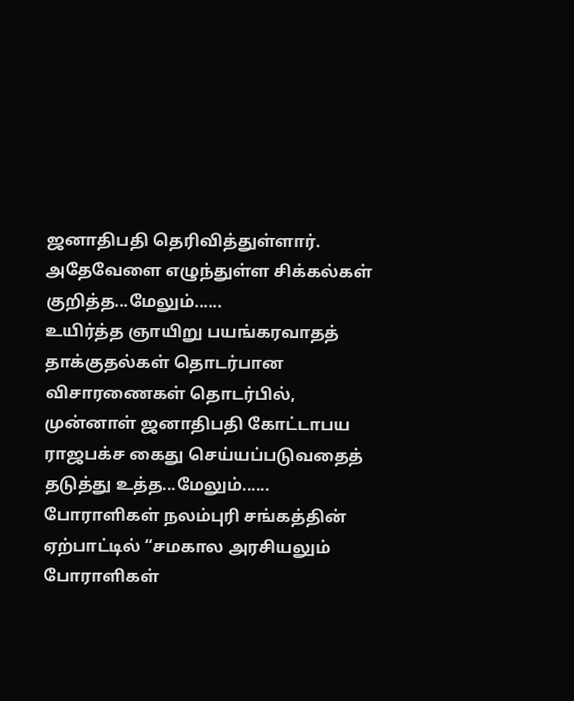ஜனாதிபதி தெரிவித்துள்ளார். அதேவேளை எழுந்துள்ள சிக்கல்கள் குறித்த...மேலும்......
உயிர்த்த ஞாயிறு பயங்கரவாதத் தாக்குதல்கள் தொடர்பான விசாரணைகள் தொடர்பில், முன்னாள் ஜனாதிபதி கோட்டாபய ராஜபக்ச கைது செய்யப்படுவதைத் தடுத்து உத்த...மேலும்......
போராளிகள் நலம்புரி சங்கத்தின் ஏற்பாட்டில் “சமகால அரசியலும் போராளிகள்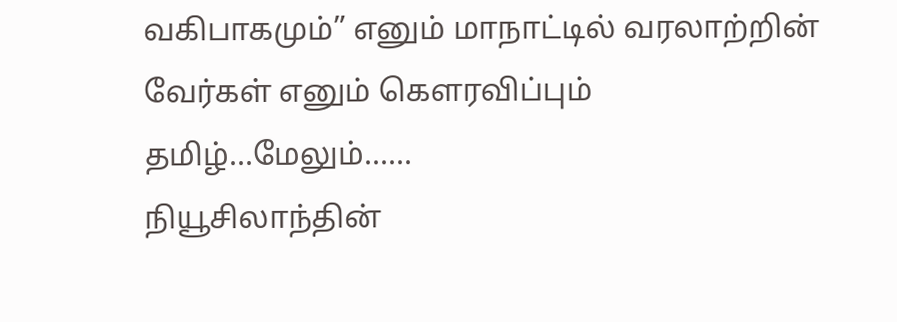வகிபாகமும்” எனும் மாநாட்டில் வரலாற்றின் வேர்கள் எனும் கௌரவிப்பும் தமிழ்...மேலும்......
நியூசிலாந்தின்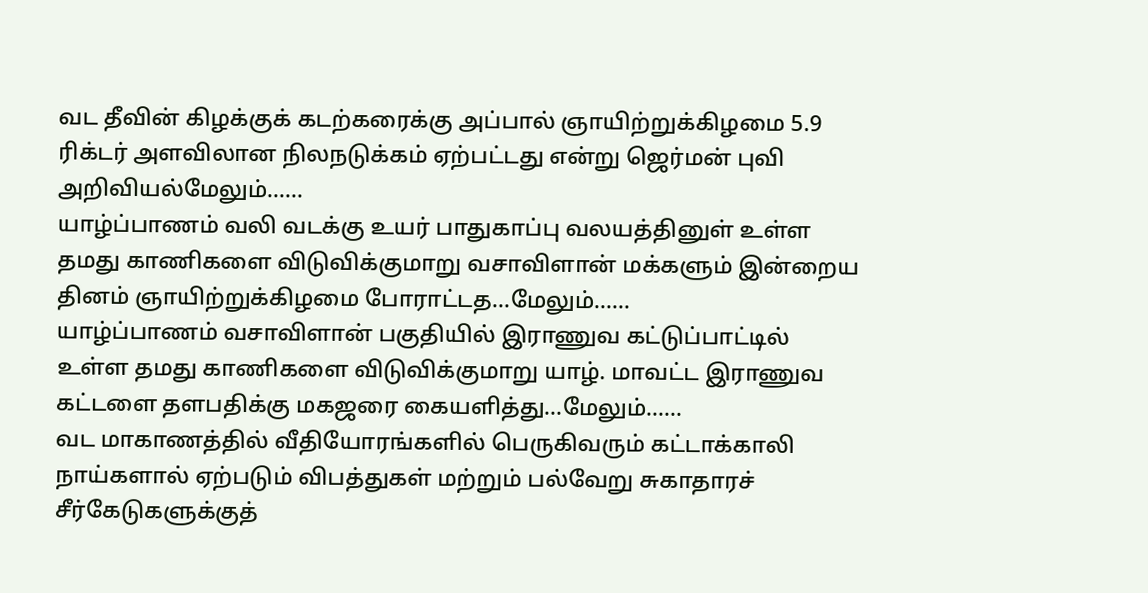வட தீவின் கிழக்குக் கடற்கரைக்கு அப்பால் ஞாயிற்றுக்கிழமை 5.9 ரிக்டர் அளவிலான நிலநடுக்கம் ஏற்பட்டது என்று ஜெர்மன் புவி அறிவியல்மேலும்......
யாழ்ப்பாணம் வலி வடக்கு உயர் பாதுகாப்பு வலயத்தினுள் உள்ள தமது காணிகளை விடுவிக்குமாறு வசாவிளான் மக்களும் இன்றைய தினம் ஞாயிற்றுக்கிழமை போராட்டத...மேலும்......
யாழ்ப்பாணம் வசாவிளான் பகுதியில் இராணுவ கட்டுப்பாட்டில் உள்ள தமது காணிகளை விடுவிக்குமாறு யாழ். மாவட்ட இராணுவ கட்டளை தளபதிக்கு மகஜரை கையளித்து...மேலும்......
வட மாகாணத்தில் வீதியோரங்களில் பெருகிவரும் கட்டாக்காலி நாய்களால் ஏற்படும் விபத்துகள் மற்றும் பல்வேறு சுகாதாரச் சீர்கேடுகளுக்குத்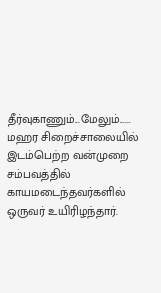தீர்வுகாணும்...மேலும்......
மஹர சிறைச்சாலையில் இடம்பெற்ற வன்முறை சம்பவத்தில் காயமடைந்தவர்களில் ஒருவர் உயிரிழந்தார்.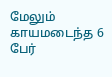மேலும் காயமடைந்த 6 பேர்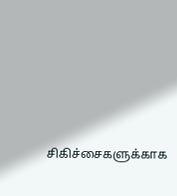சிகிச்சைகளுக்காக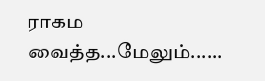ராகம வைத்த...மேலும்......